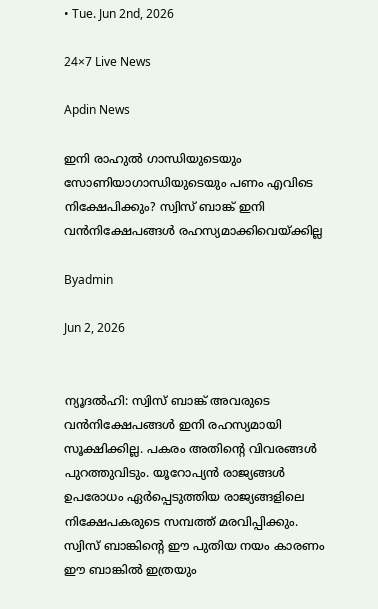• Tue. Jun 2nd, 2026

24×7 Live News

Apdin News

ഇനി രാഹുല്‍ ഗാന്ധിയുടെയും സോണിയാഗാന്ധിയുടെയും പണം എവിടെ നിക്ഷേപിക്കും? സ്വിസ് ബാങ്ക് ഇനി വന്‍നിക്ഷേപങ്ങള്‍ രഹസ്യമാക്കിവെയ്‌ക്കില്ല

Byadmin

Jun 2, 2026


ന്യൂദല്‍ഹി: സ്വിസ് ബാങ്ക് അവരുടെ വന്‍നിക്ഷേപങ്ങള്‍ ഇനി രഹസ്യമായി സൂക്ഷിക്കില്ല. പകരം അതിന്റെ വിവരങ്ങള്‍ പുറത്തുവിടും. യൂറോപ്യന്‍ രാജ്യങ്ങള്‍ ഉപരോധം ഏര്‍പ്പെടുത്തിയ രാജ്യങ്ങളിലെ നിക്ഷേപകരുടെ സമ്പത്ത് മരവിപ്പിക്കും. സ്വിസ് ബാങ്കിന്റെ ഈ പുതിയ നയം കാരണം ഈ ബാങ്കില്‍ ഇത്രയും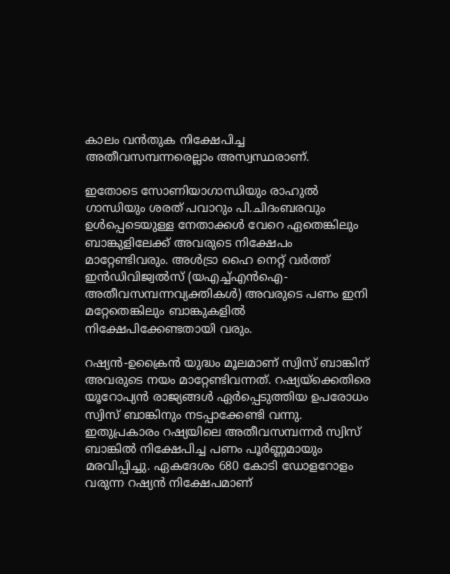കാലം വന്‍തുക നിക്ഷേപിച്ച അതീവസമ്പന്നരെല്ലാം അസ്വസ്ഥരാണ്.

ഇതോടെ സോണിയാഗാന്ധിയും രാഹുല്‍ ഗാന്ധിയും ശരത് പവാറും പി.ചിദംബരവും ഉള്‍പ്പെടെയുള്ള നേതാക്കള്‍ വേറെ ഏതെങ്കിലും ബാങ്കുളിലേക്ക് അവരുടെ നിക്ഷേപം മാറ്റേണ്ടിവരും. അള്‍ട്രാ ഹൈ നെറ്റ് വര്‍ത്ത് ഇന്‍ഡിവിജ്വല്‍സ് (യഎച്ച്എന്‍ഐ- അതീവസമ്പന്നവ്യക്തികള്‍) അവരുടെ പണം ഇനി മറ്റേതെങ്കിലും ബാങ്കുകളില്‍ നിക്ഷേപിക്കേണ്ടതായി വരും.

റഷ്യന്‍-ഉക്രൈന്‍ യുദ്ധം മൂലമാണ് സ്വിസ് ബാങ്കിന് അവരുടെ നയം മാറ്റേണ്ടിവന്നത്. റഷ്യയ്‌ക്കെതിരെ യൂറോപ്യന്‍ രാജ്യങ്ങള്‍ ഏര്‍പ്പെടുത്തിയ ഉപരോധം സ്വിസ് ബാങ്കിനും നടപ്പാക്കേണ്ടി വന്നു. ഇതുപ്രകാരം റഷ്യയിലെ അതീവസമ്പന്നര്‍ സ്വിസ് ബാങ്കില്‍ നിക്ഷേപിച്ച പണം പൂര്‍ണ്ണമായും മരവിപ്പിച്ചു. ഏകദേശം 680 കോടി ഡോളറോളം വരുന്ന റഷ്യന്‍ നിക്ഷേപമാണ്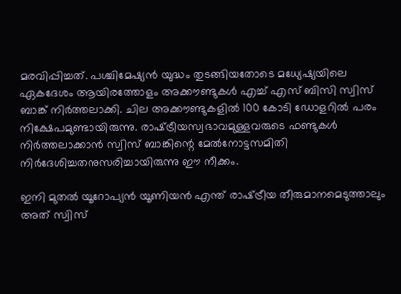മരവിപ്പിച്ചത്. പശ്ചിമേഷ്യന്‍ യുദ്ധം തുടങ്ങിയതോടെ മധ്യേഷ്യയിലെ ഏകദേശം ആയിരത്തോളം അക്കൗണ്ടുകള്‍ എച്ച് എസ് ബിസി സ്വിസ് ബാങ്ക് നിര്‍ത്തലാക്കി. ചില അക്കൗണ്ടുകളില്‍ 100 കോടി ഡോളറില്‍ പരം നിക്ഷേപമുണ്ടായിരുന്നു. രാഷ്‌ട്രീയസ്വഭാവമുള്ളവരുടെ ഫണ്ടുകള്‍ നിര്‍ത്തലാക്കാന്‍ സ്വിസ് ബാങ്കിന്റെ മേല്‍നോട്ടസമിതി നിര്‍ദേശിച്ചതനുസരിച്ചായിരുന്നു ഈ നീക്കം.

ഇനി മുതല്‍ യൂറോപ്യന്‍ യൂണിയന്‍ എന്ത് രാഷ്‌ട്രീയ തീരുമാനമെടുത്താലും അത് സ്വിസ്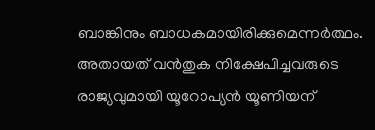ബാങ്കിനും ബാധകമായിരിക്കുമെന്നര്‍ത്ഥം. അതായത് വന്‍തുക നിക്ഷേപിച്ചവരുടെ രാജ്യവുമായി യൂറോപ്യന്‍ യൂണിയന്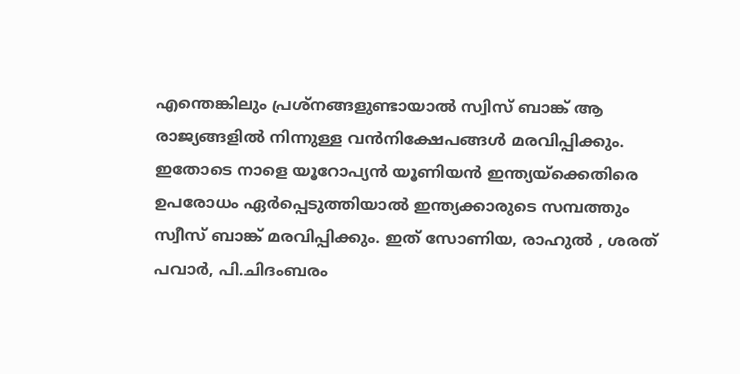എന്തെങ്കിലും പ്രശ്നങ്ങളുണ്ടായാല്‍ സ്വിസ് ബാങ്ക് ആ രാജ്യങ്ങളില്‍ നിന്നുള്ള വന്‍നിക്ഷേപങ്ങള്‍ മരവിപ്പിക്കും. ഇതോടെ നാളെ യൂറോപ്യന്‍ യൂണിയന്‍ ഇന്ത്യയ്‌ക്കെതിരെ ഉപരോധം ഏര്‍പ്പെടുത്തിയാല്‍ ഇന്ത്യക്കാരുടെ സമ്പത്തും സ്വീസ് ബാങ്ക് മരവിപ്പിക്കും. ഇത് സോണിയ, രാഹുല്‍ , ശരത് പവാര്‍, പി.ചിദംബരം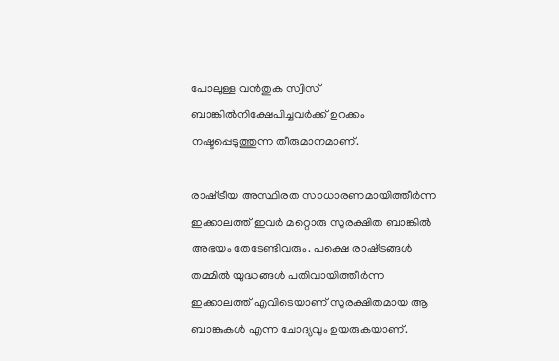പോലുള്ള വന്‍തുക സ്വിസ് ബാങ്കില്‍നിക്ഷേപിച്ചവര്‍ക്ക് ഉറക്കം നഷ്ടപ്പെടുത്തുന്ന തീരുമാനമാണ്.

രാഷ്‌ട്രീയ അസ്ഥിരത സാധാരണമായിത്തീര്‍ന്ന ഇക്കാലത്ത് ഇവര്‍ മറ്റൊരു സുരക്ഷിത ബാങ്കില്‍ അഭയം തേടേണ്ടിവരും. പക്ഷെ രാഷ്‌ട്രങ്ങള്‍ തമ്മില്‍ യുദ്ധങ്ങള്‍ പതിവായിത്തീര്‍ന്ന ഇക്കാലത്ത് എവിടെയാണ് സുരക്ഷിതമായ ആ ബാങ്കുകള്‍ എന്ന ചോദ്യവും ഉയരുകയാണ്.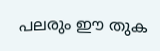പലരും ഈ തുക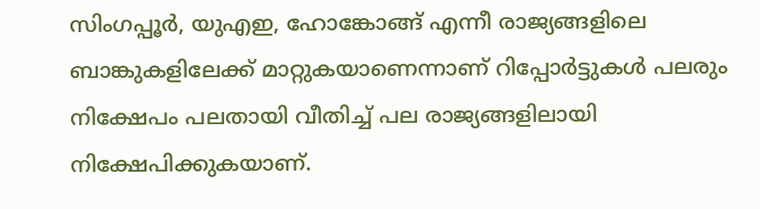സിംഗപ്പൂര്‍, യുഎഇ, ഹോങ്കോങ്ങ് എന്നീ രാജ്യങ്ങളിലെ ബാങ്കുകളിലേക്ക് മാറ്റുകയാണെന്നാണ് റിപ്പോര്‍ട്ടുകള്‍ പലരും നിക്ഷേപം പലതായി വീതിച്ച് പല രാജ്യങ്ങളിലായി നിക്ഷേപിക്കുകയാണ്.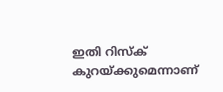ഇതി റിസ്ക് കുറയ്‌ക്കുമെന്നാണ്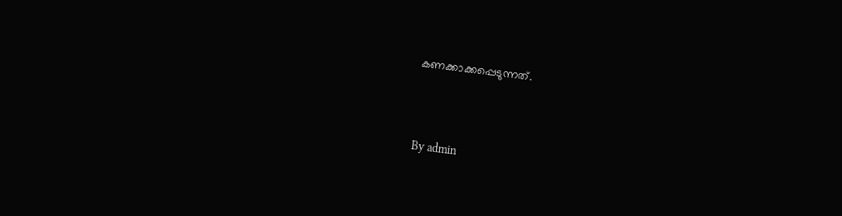കണക്കാക്കപ്പെടുന്നത്.



By admin